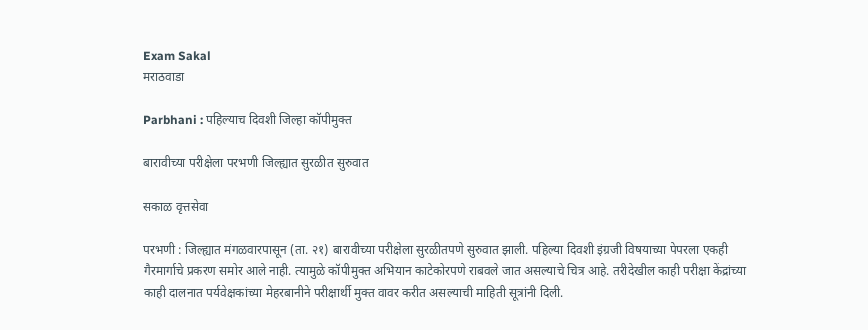Exam Sakal
मराठवाडा

Parbhani : पहिल्याच दिवशी जिल्हा कॉपीमुक्त

बारावीच्या परीक्षेला परभणी जिल्ह्यात सुरळीत सुरुवात

सकाळ वृत्तसेवा

परभणी : जिल्ह्यात मंगळवारपासून (ता. २१) बारावीच्या परीक्षेला सुरळीतपणे सुरुवात झाली. पहिल्या दिवशी इंग्रजी विषयाच्या पेपरला एकही गैरमार्गाचे प्रकरण समोर आले नाही. त्यामुळे कॉपीमुक्त अभियान काटेकोरपणे राबवले जात असल्याचे चित्र आहे. तरीदेखील काही परीक्षा केंद्रांच्या काही दालनात पर्यवेक्षकांच्या मेहरबानीने परीक्षार्थी मुक्त वावर करीत असल्याची माहिती सूत्रांनी दिली.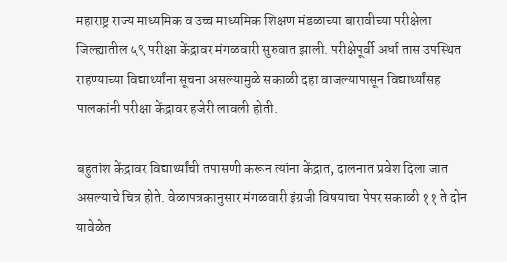महाराष्ट्र राज्य माध्यमिक व उच्च माध्यमिक शिक्षण मंडळाच्या बारावीच्या परीक्षेला जिल्ह्यातील ५९ परीक्षा केंद्रावर मंगळवारी सुरुवात झाली. परीक्षेपूर्वी अर्धा तास उपस्थित राहण्याच्या विद्यार्थ्यांना सूचना असल्यामुळे सकाळी दहा वाजल्यापासून विद्यार्थ्यांसह पालकांनी परीक्षा केंद्रावर हजेरी लावली होती.

बहुतांश केंद्रावर विद्यार्थ्यांची तपासणी करून त्यांना केंद्रात, दालनात प्रवेश दिला जात असल्याचे चित्र होते. वेळापत्रकानुसार मंगळवारी इंग्रजी विषयाचा पेपर सकाळी ११ ते दोन यावेळेत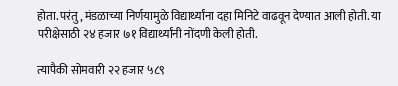होता. परंतु, मंडळाच्या निर्णयामुळे विद्यार्थ्यांना दहा मिनिटे वाढवून देण्यात आली होती. या परीक्षेसाठी २४ हजार ७१ विद्यार्थ्यांनी नोंदणी केली होती.

त्यापैकी सोमवारी २२ हजार ५८९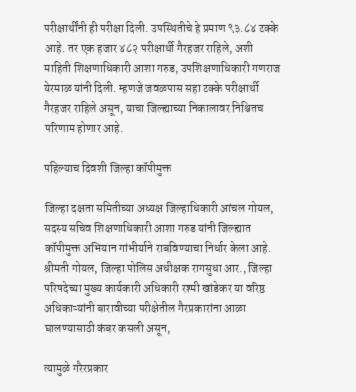परीक्षार्थींनी ही परीक्षा दिली. उपस्थितीचे हे प्रमाण ९३.८४ टक्के आहे. तर एक हजार ४८२ परीक्षार्थी गैरहजर राहिले, अशी माहिती शिक्षणाधिकारी आशा गरुड, उपशिक्षणाधिकारी गणराज येरमाळ यांनी दिली. म्हणजे जवळपास सहा टक्के परीक्षार्थी गैरहजर राहिले असून, याचा जिल्ह्याच्या निकालावर निश्चितच परिणाम होणार आहे.

पहिल्याच दिवशी जिल्हा कॉपीमुक्त

जिल्हा दक्षता समितीच्या अध्यक्ष जिल्हाधिकारी आंचल गोयल, सदस्य सचिव शिक्षणाधिकारी आशा गरुड यांनी जिल्ह्यात कॉपीमुक्त अभियान गांभीर्याने राबविण्याचा निर्धार केला आहे. श्रीमती गोयल, जिल्हा पोलिस अधीक्षक रागसुधा आर., जिल्हा परिषदेच्या मुख्य कार्यकारी अधिकारी रश्मी खांडेकर या वरिष्ठ अधिकाऱ्यांनी बारावीच्या परीक्षेतील गैरप्रकारांना आळा घालण्यासाठी कंबर कसली असून,

त्यामुळे गरैरप्रकार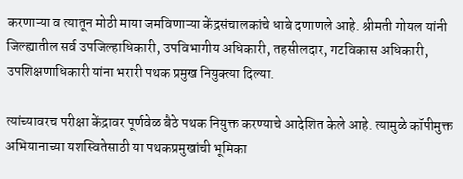करणाऱ्या व त्यातून मोठी माया जमविणाऱ्या केंद्रसंचालकांचे धाबे दणाणले आहे. श्रीमती गोयल यांनी जिल्ह्यातील सर्व उपजिल्हाधिकारी, उपविभागीय अधिकारी, तहसीलदार, गटविकास अधिकारी, उपशिक्षणाधिकारी यांना भरारी पथक प्रमुख नियुक्त्या दिल्या.

त्यांच्यावरच परीक्षा केंद्रावर पूर्णवेळ बैठे पथक नियुक्त करण्याचे आदेशित केले आहे. त्यामुळे कॉपीमुक्त अभियानाच्या यशस्वितेसाठी या पथकप्रमुखांची भूमिका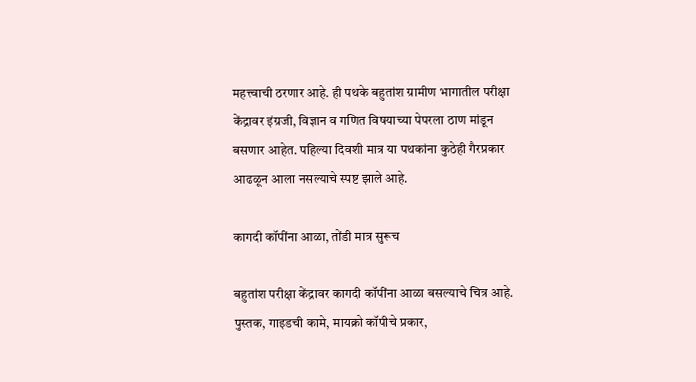महत्त्वाची ठरणार आहे. ही पथके बहुतांश ग्रामीण भागातील परीक्षा केंद्रावर इंग्रजी, विज्ञान व गणित विषयाच्या पेपरला ठाण मांडून बसणार आहेत. पहिल्या दिवशी मात्र या पथकांना कुठेही गैरप्रकार आढळून आला नसल्याचे स्पष्ट झाले आहे.

कागदी कॉपींना आळा, तोंडी मात्र सुरूच

बहुतांश परीक्षा केंद्रावर कागदी कॉपींना आळा बसल्याचे चित्र आहे. पुस्तक, गाइडची कामे, मायक्रो कॉपीचे प्रकार,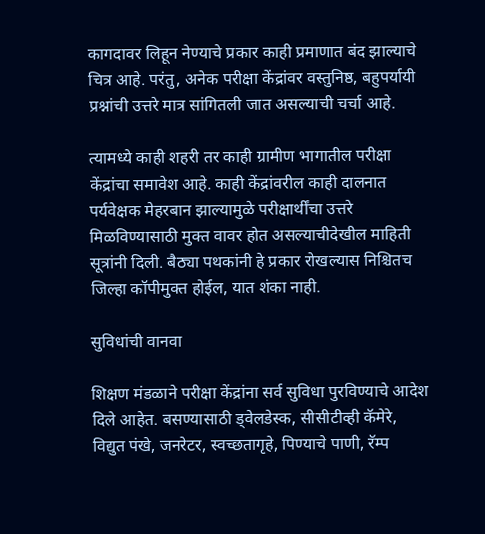कागदावर लिहून नेण्याचे प्रकार काही प्रमाणात बंद झाल्याचे चित्र आहे. परंतु, अनेक परीक्षा केंद्रांवर वस्तुनिष्ठ, बहुपर्यायी प्रश्नांची उत्तरे मात्र सांगितली जात असल्याची चर्चा आहे.

त्यामध्ये काही शहरी तर काही ग्रामीण भागातील परीक्षा केंद्रांचा समावेश आहे. काही केंद्रांवरील काही दालनात पर्यवेक्षक मेहरबान झाल्यामुळे परीक्षार्थींचा उत्तरे मिळविण्यासाठी मुक्त वावर होत असल्याचीदेखील माहिती सूत्रांनी दिली. बैठ्या पथकांनी हे प्रकार रोखल्यास निश्चितच जिल्हा कॉपीमुक्त होईल, यात शंका नाही.

सुविधांची वानवा

शिक्षण मंडळाने परीक्षा केंद्रांना सर्व सुविधा पुरविण्याचे आदेश दिले आहेत. बसण्यासाठी ड्वेलडेस्क, सीसीटीव्ही कॅमेरे, विद्युत पंखे, जनरेटर, स्वच्छतागृहे, पिण्याचे पाणी, रॅम्प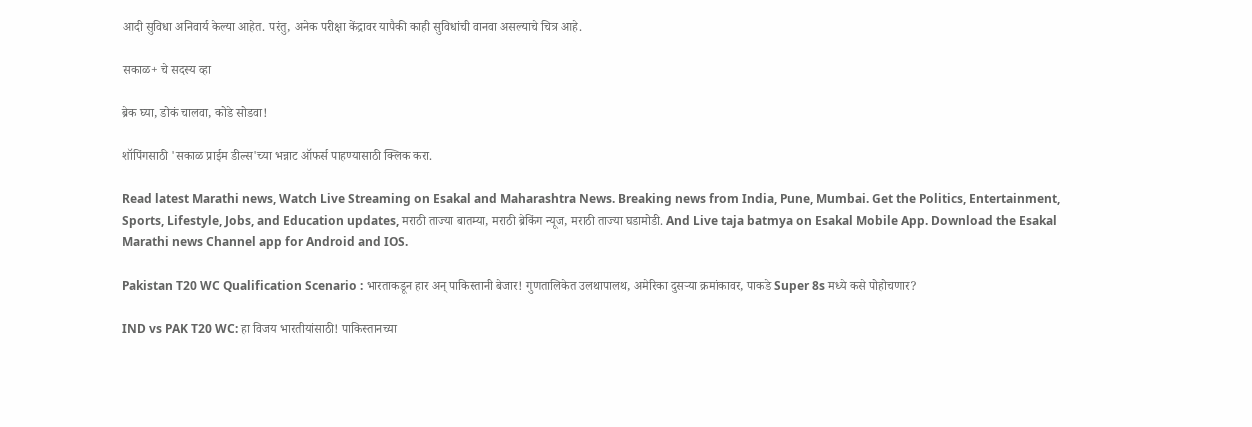आदी सुविधा अनिवार्य केल्या आहेत. परंतु, अनेक परीक्षा केंद्रावर यापैकी काही सुविधांची वानवा असल्याचे चित्र आहे.

सकाळ+ चे सदस्य व्हा

ब्रेक घ्या, डोकं चालवा, कोडे सोडवा!

शॉपिंगसाठी 'सकाळ प्राईम डील्स'च्या भन्नाट ऑफर्स पाहण्यासाठी क्लिक करा.

Read latest Marathi news, Watch Live Streaming on Esakal and Maharashtra News. Breaking news from India, Pune, Mumbai. Get the Politics, Entertainment, Sports, Lifestyle, Jobs, and Education updates, मराठी ताज्या बातम्या, मराठी ब्रेकिंग न्यूज, मराठी ताज्या घडामोडी. And Live taja batmya on Esakal Mobile App. Download the Esakal Marathi news Channel app for Android and IOS.

Pakistan T20 WC Qualification Scenario : भारताकडून हार अन् पाकिस्तानी बेजार! गुणतालिकेत उलथापालथ, अमेरिका दुसऱ्या क्रमांकावर, पाकडे Super 8s मध्ये कसे पोहोचणार?

IND vs PAK T20 WC: हा विजय भारतीयांसाठी! पाकिस्तानच्या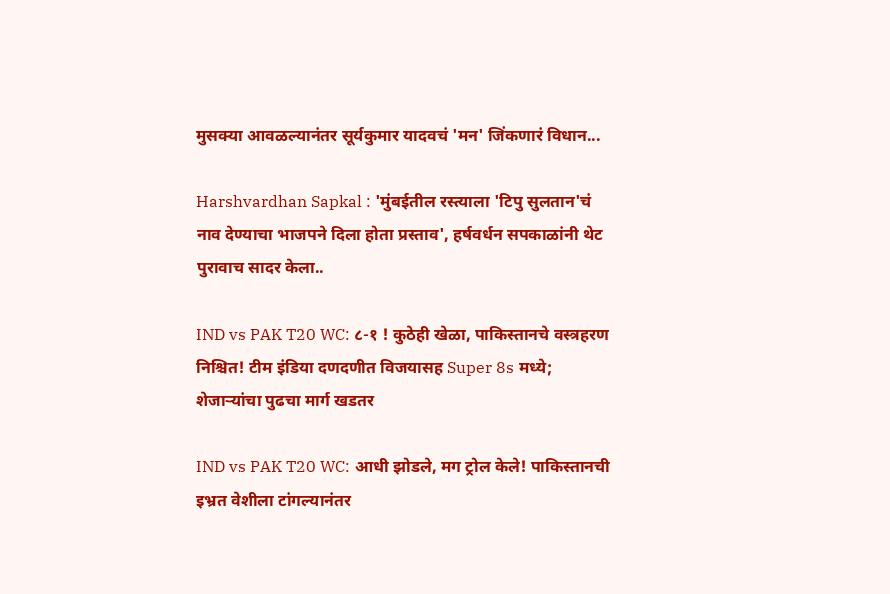मुसक्या आवळल्यानंतर सूर्यकुमार यादवचं 'मन' जिंकणारं विधान...

Harshvardhan Sapkal : 'मुंबईतील रस्त्याला 'टिपु सुलतान'चं नाव देण्याचा भाजपने दिला होता प्रस्ताव', हर्षवर्धन सपकाळांनी थेट पुरावाच सादर केला..

IND vs PAK T20 WC: ८-१ ! कुठेही खेळा, पाकिस्तानचे वस्त्रहरण निश्चित! टीम इंडिया दणदणीत विजयासह Super 8s मध्ये; शेजाऱ्यांचा पुढचा मार्ग खडतर

IND vs PAK T20 WC: आधी झोडले, मग ट्रोल केले! पाकिस्तानची इभ्रत वेशीला टांगल्यानंतर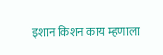इशान किशन काय म्हणाला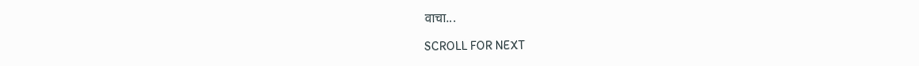वाचा...

SCROLL FOR NEXT